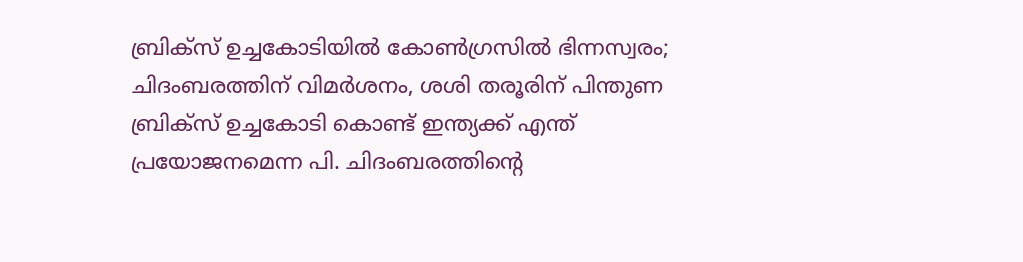ബ്രിക്സ് ഉച്ചകോടിയിൽ കോൺഗ്രസിൽ ഭിന്നസ്വരം; ചിദംബരത്തിന് വിമർശനം, ശശി തരൂരിന് പിന്തുണ
ബ്രിക്സ് ഉച്ചകോടി കൊണ്ട് ഇന്ത്യക്ക് എന്ത് പ്രയോജനമെന്ന പി. ചിദംബരത്തിന്റെ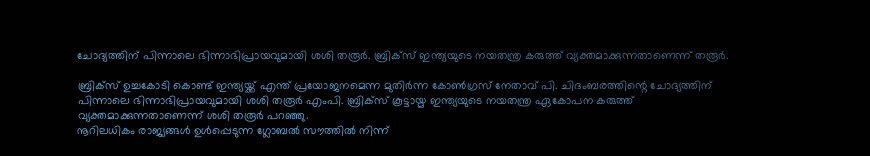ചോദ്യത്തിന് പിന്നാലെ ഭിന്നാഭിപ്രായവുമായി ശശി തരൂർ. ബ്രിക്സ് ഇന്ത്യയുടെ നയതന്ത്ര കരുത്ത് വ്യക്തമാക്കുന്നതാണെന്ന് തരൂർ.

ബ്രിക്സ് ഉച്ചകോടി കൊണ്ട് ഇന്ത്യയ്ക്ക് എന്ത് പ്രയോജനമെന്ന മുതിർന്ന കോൺഗ്രസ് നേതാവ് പി. ചിദംബരത്തിന്റെ ചോദ്യത്തിന് പിന്നാലെ ഭിന്നാഭിപ്രായവുമായി ശശി തരൂർ എംപി. ബ്രിക്സ് കൂട്ടായ്മ ഇന്ത്യയുടെ നയതന്ത്ര ഏകോപന കരുത്ത് വ്യക്തമാക്കുന്നതാണെന്ന് ശശി തരൂർ പറഞ്ഞു.
നൂറിലധികം രാജ്യങ്ങൾ ഉൾപ്പെടുന്ന ഗ്ലോബൽ സൗത്തിൽ നിന്ന്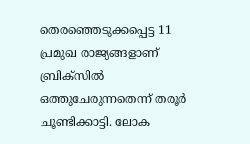തെരഞ്ഞെടുക്കപ്പെട്ട 11 പ്രമുഖ രാജ്യങ്ങളാണ് ബ്രിക്സിൽ ഒത്തുചേരുന്നതെന്ന് തരൂർ ചൂണ്ടിക്കാട്ടി. ലോക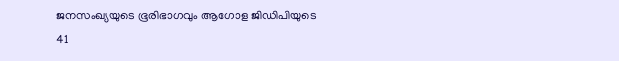ജനസംഖ്യയുടെ ഭൂരിഭാഗവും ആഗോള ജിഡിപിയുടെ 41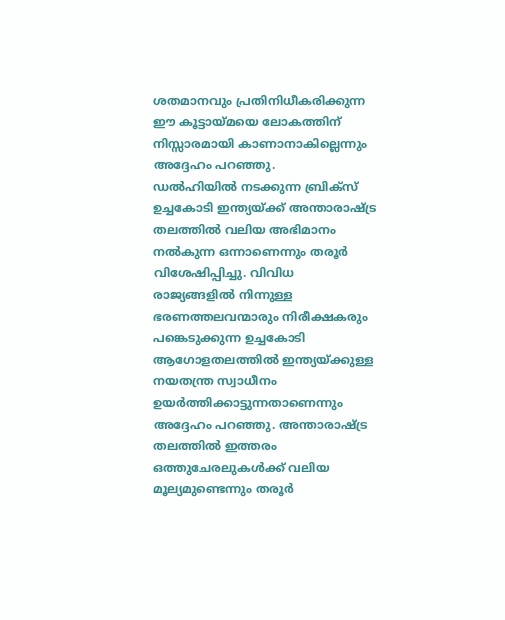ശതമാനവും പ്രതിനിധീകരിക്കുന്ന ഈ കൂട്ടായ്മയെ ലോകത്തിന് നിസ്സാരമായി കാണാനാകില്ലെന്നും അദ്ദേഹം പറഞ്ഞു.
ഡൽഹിയിൽ നടക്കുന്ന ബ്രിക്സ് ഉച്ചകോടി ഇന്ത്യയ്ക്ക് അന്താരാഷ്ട്ര തലത്തിൽ വലിയ അഭിമാനം നൽകുന്ന ഒന്നാണെന്നും തരൂർ വിശേഷിപ്പിച്ചു. വിവിധ രാജ്യങ്ങളിൽ നിന്നുള്ള ഭരണത്തലവന്മാരും നിരീക്ഷകരും പങ്കെടുക്കുന്ന ഉച്ചകോടി ആഗോളതലത്തിൽ ഇന്ത്യയ്ക്കുള്ള നയതന്ത്ര സ്വാധീനം ഉയർത്തിക്കാട്ടുന്നതാണെന്നും അദ്ദേഹം പറഞ്ഞു. അന്താരാഷ്ട്ര തലത്തിൽ ഇത്തരം ഒത്തുചേരലുകൾക്ക് വലിയ മൂല്യമുണ്ടെന്നും തരൂർ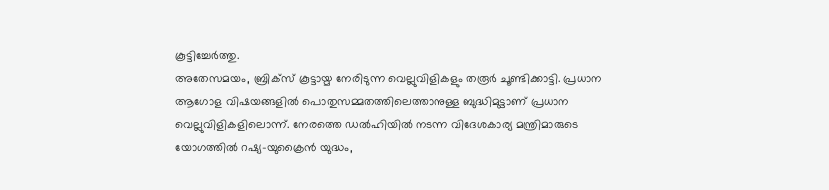കൂട്ടിച്ചേർത്തു.
അതേസമയം, ബ്രിക്സ് കൂട്ടായ്മ നേരിടുന്ന വെല്ലുവിളികളും തരൂർ ചൂണ്ടിക്കാട്ടി. പ്രധാന ആഗോള വിഷയങ്ങളിൽ പൊതുസമ്മതത്തിലെത്താനുള്ള ബുദ്ധിമുട്ടാണ് പ്രധാന വെല്ലുവിളികളിലൊന്ന്. നേരത്തെ ഡൽഹിയിൽ നടന്ന വിദേശകാര്യ മന്ത്രിമാരുടെ യോഗത്തിൽ റഷ്യ–യുക്രൈൻ യുദ്ധം,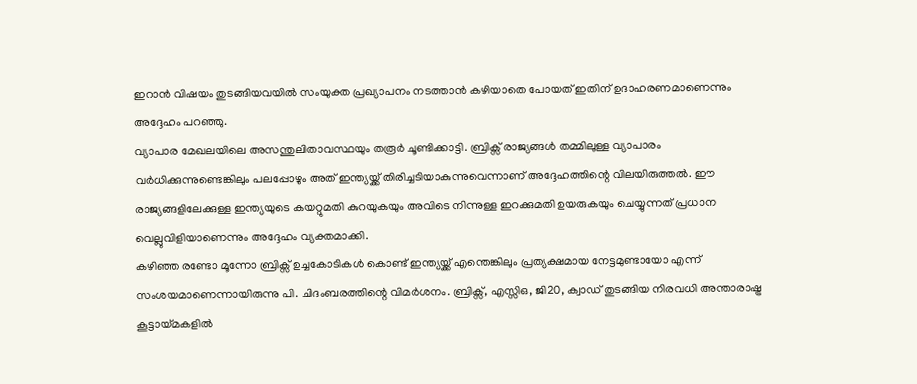ഇറാൻ വിഷയം തുടങ്ങിയവയിൽ സംയുക്ത പ്രഖ്യാപനം നടത്താൻ കഴിയാതെ പോയത് ഇതിന് ഉദാഹരണമാണെന്നും അദ്ദേഹം പറഞ്ഞു.
വ്യാപാര മേഖലയിലെ അസന്തുലിതാവസ്ഥയും തരൂർ ചൂണ്ടിക്കാട്ടി. ബ്രിക്സ് രാജ്യങ്ങൾ തമ്മിലുള്ള വ്യാപാരം വർധിക്കുന്നുണ്ടെങ്കിലും പലപ്പോഴും അത് ഇന്ത്യയ്ക്ക് തിരിച്ചടിയാകുന്നുവെന്നാണ് അദ്ദേഹത്തിന്റെ വിലയിരുത്തൽ. ഈ രാജ്യങ്ങളിലേക്കുള്ള ഇന്ത്യയുടെ കയറ്റുമതി കുറയുകയും അവിടെ നിന്നുള്ള ഇറക്കുമതി ഉയരുകയും ചെയ്യുന്നത് പ്രധാന വെല്ലുവിളിയാണെന്നും അദ്ദേഹം വ്യക്തമാക്കി.
കഴിഞ്ഞ രണ്ടോ മൂന്നോ ബ്രിക്സ് ഉച്ചകോടികൾ കൊണ്ട് ഇന്ത്യയ്ക്ക് എന്തെങ്കിലും പ്രത്യക്ഷമായ നേട്ടമുണ്ടായോ എന്ന് സംശയമാണെന്നായിരുന്നു പി. ചിദംബരത്തിന്റെ വിമർശനം. ബ്രിക്സ്, എസ്സിഒ, ജി20, ക്വാഡ് തുടങ്ങിയ നിരവധി അന്താരാഷ്ട്ര കൂട്ടായ്മകളിൽ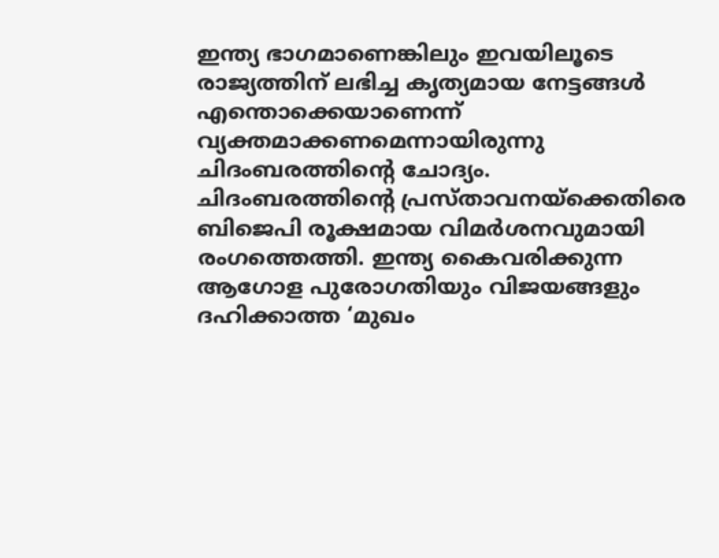ഇന്ത്യ ഭാഗമാണെങ്കിലും ഇവയിലൂടെ രാജ്യത്തിന് ലഭിച്ച കൃത്യമായ നേട്ടങ്ങൾ എന്തൊക്കെയാണെന്ന് വ്യക്തമാക്കണമെന്നായിരുന്നു ചിദംബരത്തിന്റെ ചോദ്യം.
ചിദംബരത്തിന്റെ പ്രസ്താവനയ്ക്കെതിരെ ബിജെപി രൂക്ഷമായ വിമർശനവുമായി രംഗത്തെത്തി. ഇന്ത്യ കൈവരിക്കുന്ന ആഗോള പുരോഗതിയും വിജയങ്ങളും ദഹിക്കാത്ത ‘മുഖം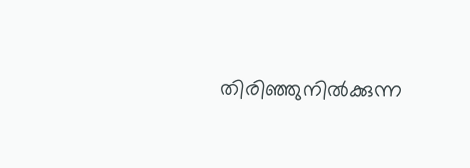തിരിഞ്ഞുനിൽക്കുന്ന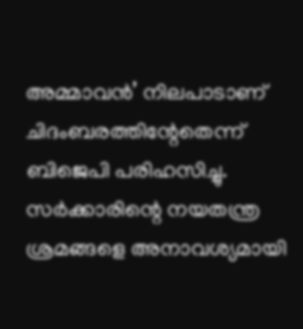അമ്മാവൻ’ നിലപാടാണ് ചിദംബരത്തിന്റേതെന്ന് ബിജെപി പരിഹസിച്ചു. സർക്കാരിന്റെ നയതന്ത്ര ശ്രമങ്ങളെ അനാവശ്യമായി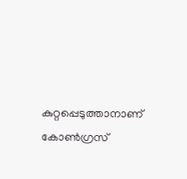കുറ്റപ്പെടുത്താനാണ് കോൺഗ്രസ്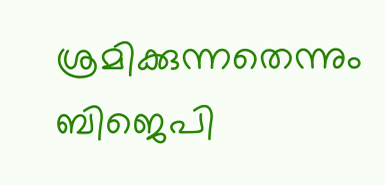ശ്രമിക്കുന്നതെന്നും ബിജെപി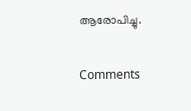ആരോപിച്ചു.

Comments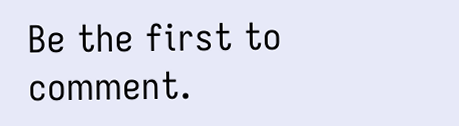Be the first to comment.